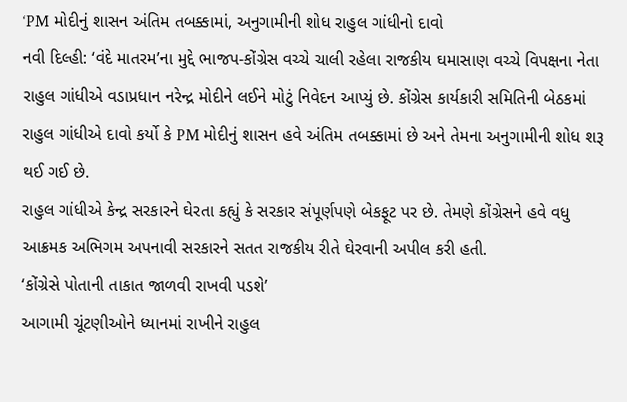‘PM મોદીનું શાસન અંતિમ તબક્કામાં, અનુગામીની શોધ રાહુલ ગાંધીનો દાવો
નવી દિલ્હી: ‘વંદે માતરમ’ના મુદ્દે ભાજપ-કોંગ્રેસ વચ્ચે ચાલી રહેલા રાજકીય ઘમાસાણ વચ્ચે વિપક્ષના નેતા રાહુલ ગાંધીએ વડાપ્રધાન નરેન્દ્ર મોદીને લઈને મોટું નિવેદન આપ્યું છે. કોંગ્રેસ કાર્યકારી સમિતિની બેઠકમાં રાહુલ ગાંધીએ દાવો કર્યો કે PM મોદીનું શાસન હવે અંતિમ તબક્કામાં છે અને તેમના અનુગામીની શોધ શરૂ થઈ ગઈ છે.
રાહુલ ગાંધીએ કેન્દ્ર સરકારને ઘેરતા કહ્યું કે સરકાર સંપૂર્ણપણે બેકફૂટ પર છે. તેમણે કોંગ્રેસને હવે વધુ આક્રમક અભિગમ અપનાવી સરકારને સતત રાજકીય રીતે ઘેરવાની અપીલ કરી હતી.
‘કોંગ્રેસે પોતાની તાકાત જાળવી રાખવી પડશે’
આગામી ચૂંટણીઓને ધ્યાનમાં રાખીને રાહુલ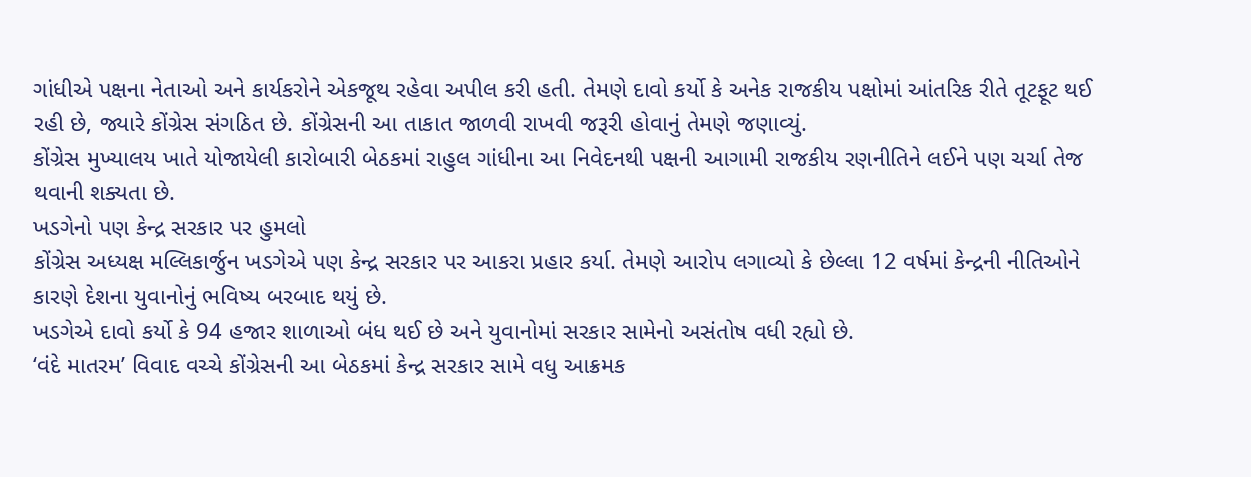ગાંધીએ પક્ષના નેતાઓ અને કાર્યકરોને એકજૂથ રહેવા અપીલ કરી હતી. તેમણે દાવો કર્યો કે અનેક રાજકીય પક્ષોમાં આંતરિક રીતે તૂટફૂટ થઈ રહી છે, જ્યારે કોંગ્રેસ સંગઠિત છે. કોંગ્રેસની આ તાકાત જાળવી રાખવી જરૂરી હોવાનું તેમણે જણાવ્યું.
કોંગ્રેસ મુખ્યાલય ખાતે યોજાયેલી કારોબારી બેઠકમાં રાહુલ ગાંધીના આ નિવેદનથી પક્ષની આગામી રાજકીય રણનીતિને લઈને પણ ચર્ચા તેજ થવાની શક્યતા છે.
ખડગેનો પણ કેન્દ્ર સરકાર પર હુમલો
કોંગ્રેસ અધ્યક્ષ મલ્લિકાર્જુન ખડગેએ પણ કેન્દ્ર સરકાર પર આકરા પ્રહાર કર્યા. તેમણે આરોપ લગાવ્યો કે છેલ્લા 12 વર્ષમાં કેન્દ્રની નીતિઓને કારણે દેશના યુવાનોનું ભવિષ્ય બરબાદ થયું છે.
ખડગેએ દાવો કર્યો કે 94 હજાર શાળાઓ બંધ થઈ છે અને યુવાનોમાં સરકાર સામેનો અસંતોષ વધી રહ્યો છે.
‘વંદે માતરમ’ વિવાદ વચ્ચે કોંગ્રેસની આ બેઠકમાં કેન્દ્ર સરકાર સામે વધુ આક્રમક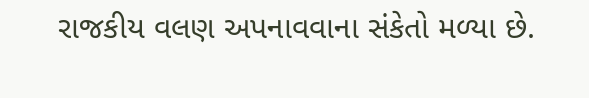રાજકીય વલણ અપનાવવાના સંકેતો મળ્યા છે.